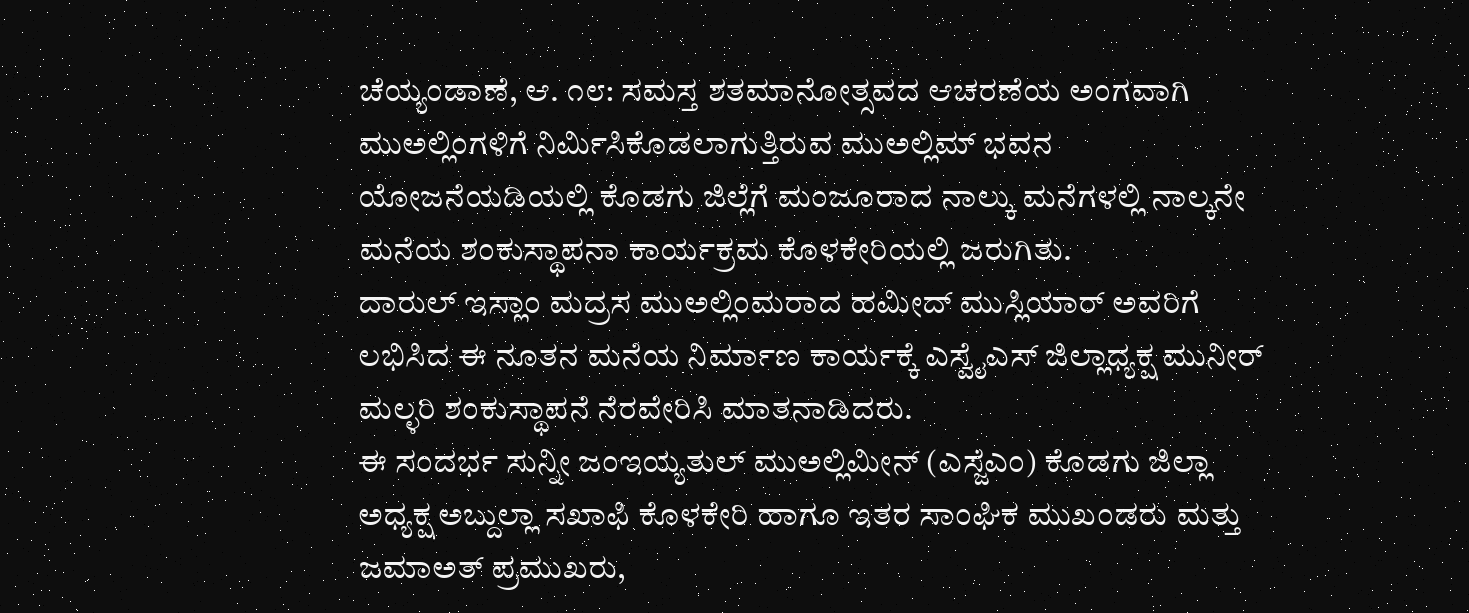ಚೆಯ್ಯಂಡಾಣೆ, ಆ. ೧೮: ಸಮಸ್ತ ಶತಮಾನೋತ್ಸವದ ಆಚರಣೆಯ ಅಂಗವಾಗಿ ಮುಅಲ್ಲಿಂಗಳಿಗೆ ನಿರ್ಮಿಸಿಕೊಡಲಾಗುತ್ತಿರುವ ಮುಅಲ್ಲಿಮ್ ಭವನ ಯೋಜನೆಯಡಿಯಲ್ಲಿ ಕೊಡಗು ಜಿಲ್ಲೆಗೆ ಮಂಜೂರಾದ ನಾಲ್ಕು ಮನೆಗಳಲ್ಲಿ ನಾಲ್ಕನೇ ಮನೆಯ ಶಂಕುಸ್ಥಾಪನಾ ಕಾರ್ಯಕ್ರಮ ಕೊಳಕೇರಿಯಲ್ಲಿ ಜರುಗಿತು.
ದಾರುಲ್ ಇಸ್ಲಾಂ ಮದ್ರಸ ಮುಅಲ್ಲಿಂಮರಾದ ಹಮೀದ್ ಮುಸ್ಲಿಯಾರ್ ಅವರಿಗೆ ಲಭಿಸಿದ ಈ ನೂತನ ಮನೆಯ ನಿರ್ಮಾಣ ಕಾರ್ಯಕ್ಕೆ ಎಸ್ವೈಎಸ್ ಜಿಲ್ಲಾಧ್ಯಕ್ಷ ಮುನೀರ್ ಮಲ್ಳರಿ ಶಂಕುಸ್ಥಾಪನೆ ನೆರವೇರಿಸಿ ಮಾತನಾಡಿದರು.
ಈ ಸಂದರ್ಭ ಸುನ್ನೀ ಜಂಇಯ್ಯತುಲ್ ಮುಅಲ್ಲಿಮೀನ್ (ಎಸ್ಜೆಎಂ) ಕೊಡಗು ಜಿಲ್ಲಾ ಅಧ್ಯಕ್ಷ ಅಬ್ದುಲ್ಲಾ ಸಖಾಫಿ ಕೊಳಕೇರಿ ಹಾಗೂ ಇತರ ಸಾಂಘಿಕ ಮುಖಂಡರು ಮತ್ತು ಜಮಾಅತ್ ಪ್ರಮುಖರು,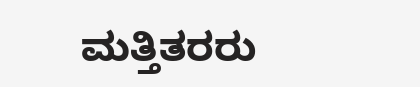ಮತ್ತಿತರರು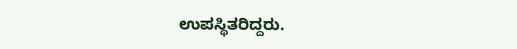ಉಪಸ್ಥಿತರಿದ್ದರು.